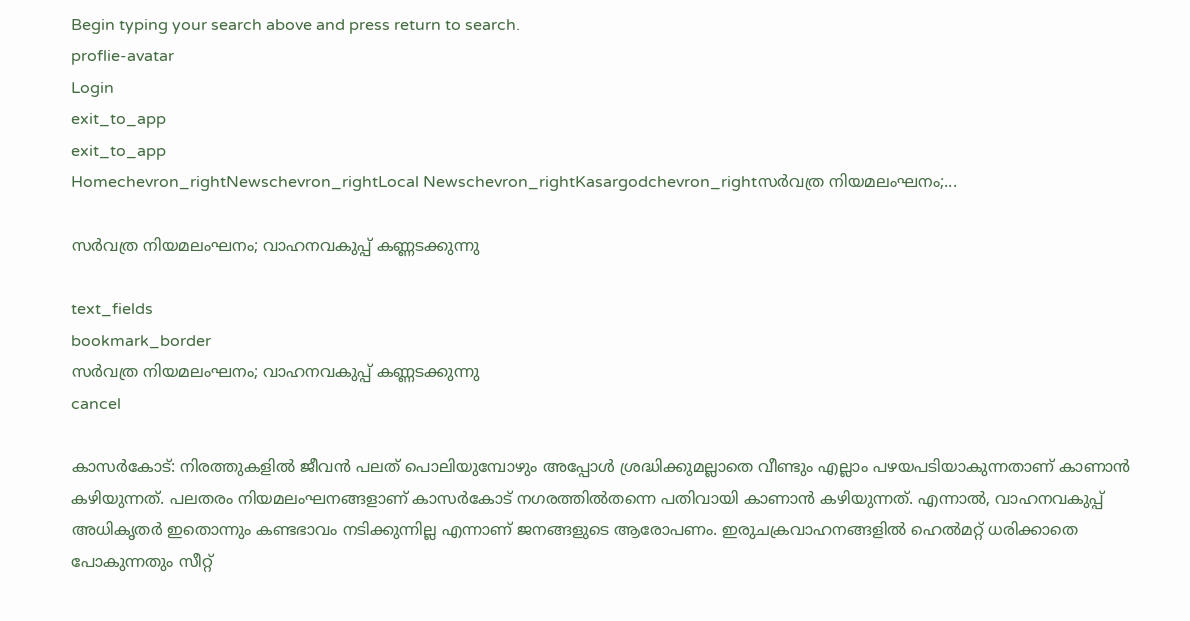Begin typing your search above and press return to search.
proflie-avatar
Login
exit_to_app
exit_to_app
Homechevron_rightNewschevron_rightLocal Newschevron_rightKasargodchevron_rightസർവത്ര നിയമലംഘനം;...

സർവത്ര നിയമലംഘനം; വാഹനവകുപ്പ് കണ്ണടക്കുന്നു

text_fields
bookmark_border
സർവത്ര നിയമലംഘനം; വാഹനവകുപ്പ് കണ്ണടക്കുന്നു
cancel

കാസർകോട്: നിരത്തുകളിൽ ജീവൻ പലത് പൊലിയുമ്പോഴും അപ്പോൾ ശ്രദ്ധിക്കുമല്ലാതെ വീണ്ടും എല്ലാം പഴയപടിയാകുന്നതാണ് കാണാൻ കഴിയുന്നത്. പലതരം നിയമലംഘനങ്ങളാണ് കാസർകോട് നഗരത്തിൽതന്നെ പതിവായി കാണാൻ കഴിയുന്നത്. എന്നാൽ, വാഹനവകുപ്പ് അധികൃതർ ഇതൊന്നും കണ്ടഭാവം നടിക്കുന്നില്ല എന്നാണ് ജനങ്ങളുടെ ആരോപണം. ഇരുചക്രവാഹനങ്ങളിൽ ഹെൽമറ്റ് ധരിക്കാതെ പോകുന്നതും സീറ്റ്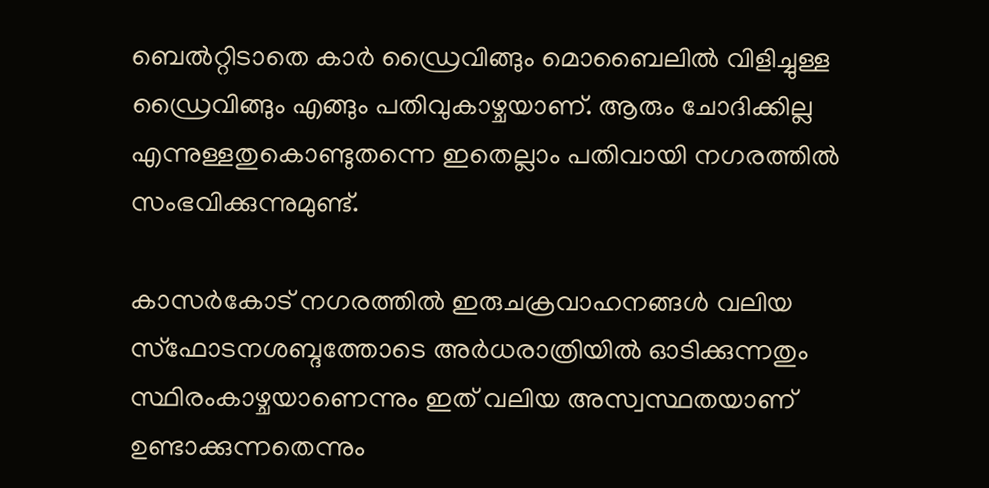ബെൽറ്റിടാതെ കാർ ഡ്രൈവിങ്ങും മൊബൈലിൽ വിളിച്ചുള്ള ഡ്രൈവിങ്ങും എങ്ങും പതിവുകാഴ്ചയാണ്. ആരും ചോദിക്കില്ല എന്നുള്ളതുകൊണ്ടുതന്നെ ഇതെല്ലാം പതിവായി നഗരത്തിൽ സംഭവിക്കുന്നുമുണ്ട്.

കാസർകോട് നഗരത്തിൽ ഇരുചക്രവാഹനങ്ങൾ വലിയ സ്ഫോടനശബ്ദത്തോടെ അർധരാത്രിയിൽ ഓടിക്കുന്നതും സ്ഥിരംകാഴ്ചയാണെന്നും ഇത് വലിയ അസ്വസ്ഥതയാണ് ഉണ്ടാക്കുന്നതെന്നും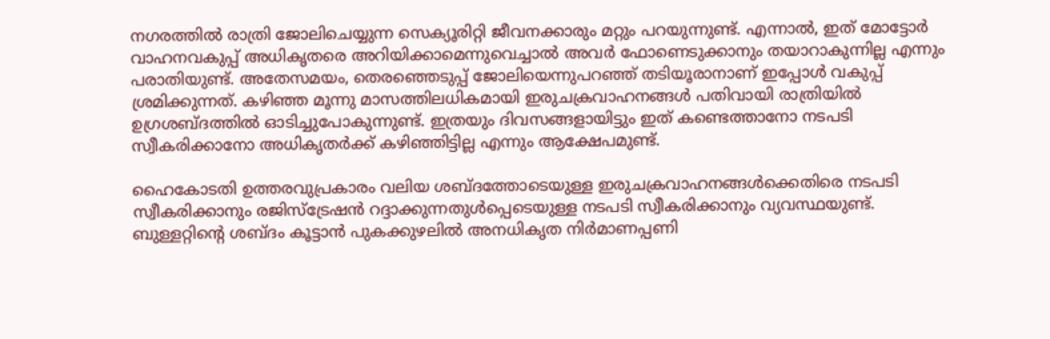നഗരത്തിൽ രാത്രി ജോലിചെയ്യുന്ന സെക്യൂരിറ്റി ജീവനക്കാരും മറ്റും പറയുന്നുണ്ട്. എന്നാൽ, ഇത് മോട്ടോർ വാഹനവകുപ്പ് അധികൃതരെ അറിയിക്കാമെന്നുവെച്ചാൽ അവർ ഫോണെടുക്കാനും തയാറാകുന്നില്ല എന്നും പരാതിയുണ്ട്. അതേസമയം, തെരഞ്ഞെടുപ്പ് ജോലിയെന്നുപറഞ്ഞ് തടിയൂരാനാണ് ഇപ്പോൾ വകുപ്പ് ശ്രമിക്കുന്നത്. കഴിഞ്ഞ മൂന്നു മാസത്തിലധികമായി ഇരുചക്രവാഹനങ്ങൾ പതിവായി രാത്രിയിൽ ഉഗ്രശബ്ദത്തിൽ ഓടിച്ചുപോകുന്നുണ്ട്. ഇത്രയും ദിവസങ്ങളായിട്ടും ഇത് കണ്ടെത്താനോ നടപടി സ്വീകരിക്കാനോ അധികൃതർക്ക് കഴിഞ്ഞിട്ടില്ല എന്നും ആക്ഷേപമുണ്ട്.

ഹൈകോടതി ഉത്തരവുപ്രകാരം വലിയ ശബ്ദത്തോടെയുള്ള ഇരുചക്രവാഹനങ്ങൾക്കെതിരെ നടപടി സ്വീകരിക്കാനും രജിസ്‌ട്രേഷൻ റദ്ദാക്കുന്നതുൾപ്പെടെയുള്ള നടപടി സ്വീകരിക്കാനും വ്യവസ്ഥയുണ്ട്. ബുള്ളറ്റിന്റെ ശബ്ദം കൂട്ടാൻ പുകക്കുഴലിൽ അനധികൃത നിർമാണപ്പണി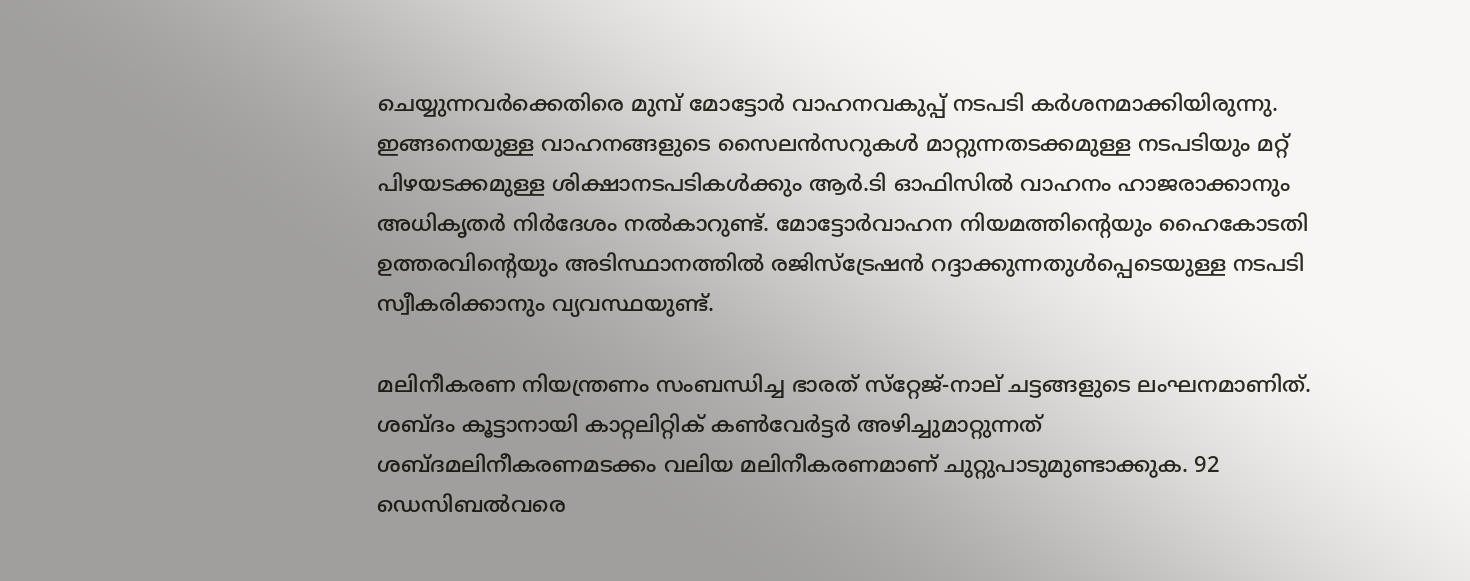ചെയ്യുന്നവർക്കെതിരെ മുമ്പ് മോട്ടോർ വാഹനവകുപ്പ് നടപടി കർശനമാക്കിയിരുന്നു. ഇങ്ങനെയുള്ള വാഹനങ്ങളുടെ സൈലൻസറുകൾ മാറ്റുന്നതടക്കമുള്ള നടപടിയും മറ്റ് പിഴയടക്കമുള്ള ശിക്ഷാനടപടികൾക്കും ആർ.ടി ഓഫിസിൽ വാഹനം ഹാജരാക്കാനും അധികൃതർ നിർദേശം നൽകാറുണ്ട്. മോട്ടോർവാഹന നിയമത്തിന്റെയും ഹൈകോടതി ഉത്തരവിന്റെയും അടിസ്ഥാനത്തിൽ രജിസ്‌ട്രേഷൻ റദ്ദാക്കുന്നതുൾപ്പെടെയുള്ള നടപടി സ്വീകരിക്കാനും വ്യവസ്ഥയുണ്ട്.

മലിനീകരണ നിയന്ത്രണം സംബന്ധിച്ച ഭാരത് സ്‌റ്റേജ്-നാല് ചട്ടങ്ങളുടെ ലംഘനമാണിത്. ശബ്ദം കൂട്ടാനായി കാറ്റലിറ്റിക് കൺവേർട്ടർ അഴിച്ചുമാറ്റുന്നത് ശബ്ദമലിനീകരണമടക്കം വലിയ മലിനീകരണമാണ് ചുറ്റുപാടുമുണ്ടാക്കുക. 92 ഡെസിബൽവരെ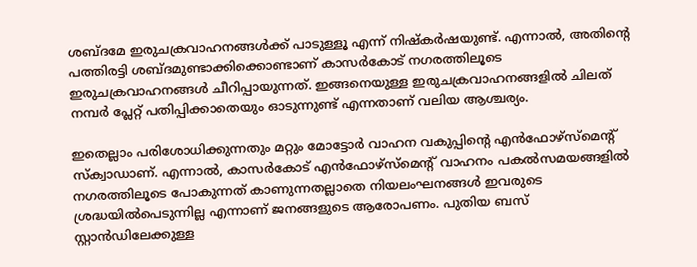ശബ്ദമേ ഇരുചക്രവാഹനങ്ങൾക്ക് പാടുള്ളൂ എന്ന് നിഷ്‍കർഷയുണ്ട്. എന്നാൽ, അതിന്റെ പത്തിരട്ടി ശബ്ദമുണ്ടാക്കിക്കൊണ്ടാണ് കാസർകോട് നഗരത്തിലൂടെ ഇരുചക്രവാഹനങ്ങൾ ചീറിപ്പായുന്നത്. ഇങ്ങനെയുള്ള ഇരുചക്രവാഹനങ്ങളിൽ ചിലത് നമ്പർ പ്ലേറ്റ് പതിപ്പിക്കാതെയും ഓടുന്നുണ്ട് എന്നതാണ് വലിയ ആശ്ചര്യം.

ഇതെല്ലാം പരിശോധിക്കുന്നതും മറ്റും മോട്ടോർ വാഹന വകുപ്പിന്റെ എൻഫോഴ്സ്മെന്റ് സ്ക്വാഡാണ്. എന്നാൽ, കാസർകോട് എൻഫോഴ്സ്മെന്റ് വാഹനം പകൽസമയങ്ങളിൽ നഗരത്തിലൂടെ പോകുന്നത് കാണുന്നതല്ലാതെ നിയലംഘനങ്ങൾ ഇവരുടെ ശ്രദ്ധയിൽപെടുന്നില്ല എന്നാണ് ജനങ്ങളുടെ ആരോപണം. പുതിയ ബസ് സ്റ്റാൻഡിലേക്കുള്ള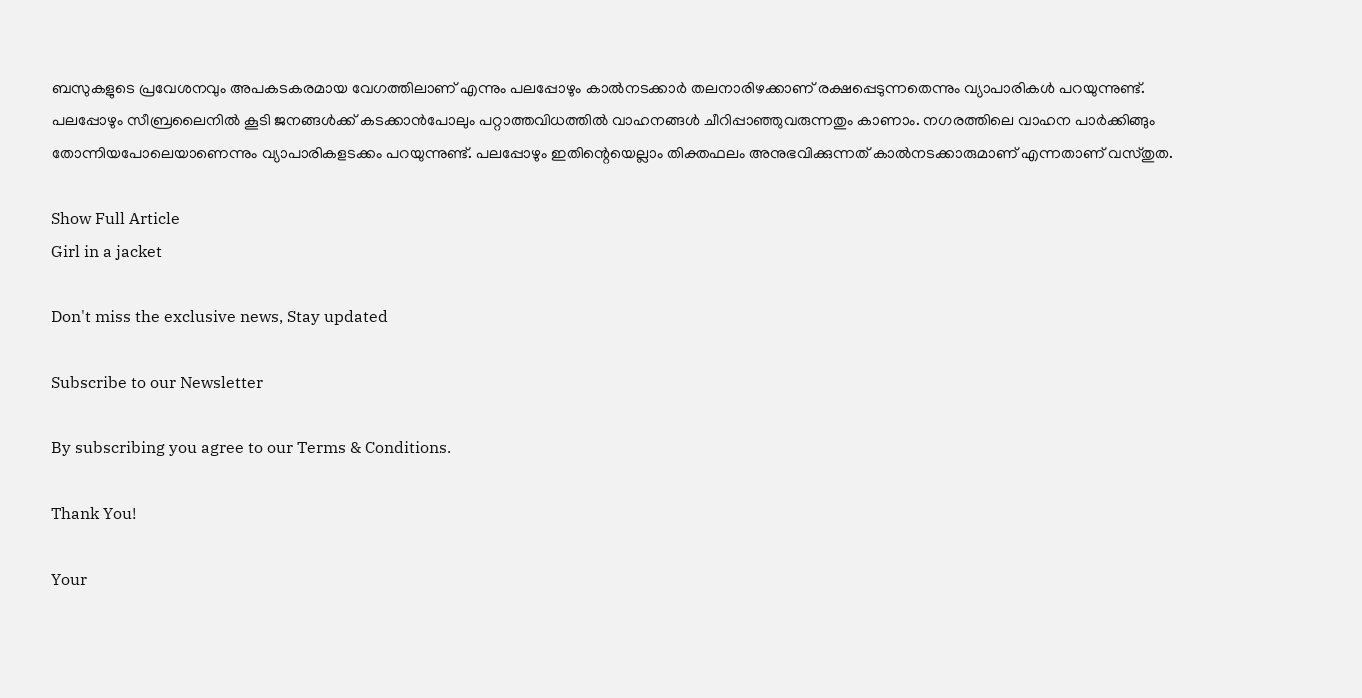ബസുകളുടെ പ്രവേശനവും അപകടകരമായ വേഗത്തിലാണ് എന്നും പലപ്പോഴും കാൽനടക്കാർ തലനാരിഴക്കാണ് രക്ഷപ്പെടുന്നതെന്നും വ്യാപാരികൾ പറയുന്നുണ്ട്. പലപ്പോഴും സീബ്രലൈനിൽ കൂടി ജനങ്ങൾക്ക് കടക്കാൻപോലും പറ്റാത്തവിധത്തിൽ വാഹനങ്ങൾ ചീറിപ്പാഞ്ഞുവരുന്നതും കാണാം. നഗരത്തിലെ വാഹന പാർക്കിങ്ങും തോന്നിയപോലെയാണെന്നും വ്യാപാരികളടക്കം പറയുന്നുണ്ട്. പലപ്പോഴും ഇതിന്റെയെല്ലാം തിക്തഫലം അനുഭവിക്കുന്നത് കാൽനടക്കാരുമാണ് എന്നതാണ് വസ്തുത.

Show Full Article
Girl in a jacket

Don't miss the exclusive news, Stay updated

Subscribe to our Newsletter

By subscribing you agree to our Terms & Conditions.

Thank You!

Your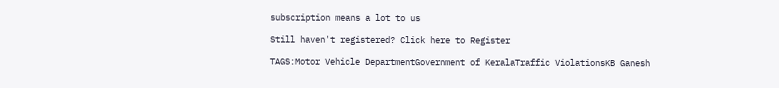subscription means a lot to us

Still haven't registered? Click here to Register

TAGS:Motor Vehicle DepartmentGovernment of KeralaTraffic ViolationsKB Ganesh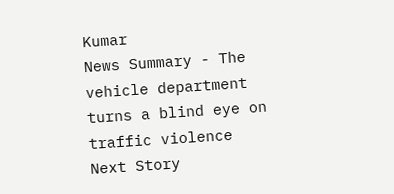Kumar
News Summary - The vehicle department turns a blind eye on traffic violence
Next Story